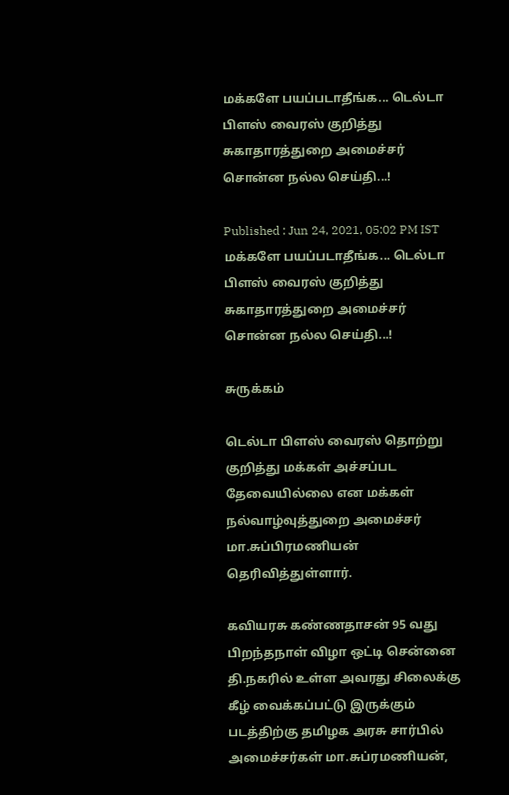மக்களே பயப்படாதீங்க... டெல்டா பிளஸ் வைரஸ் குறித்து சுகாதாரத்துறை அமைச்சர் சொன்ன நல்ல செய்தி...!

Published : Jun 24, 2021, 05:02 PM IST
மக்களே பயப்படாதீங்க... டெல்டா பிளஸ் வைரஸ் குறித்து சுகாதாரத்துறை அமைச்சர் சொன்ன நல்ல செய்தி...!

சுருக்கம்

டெல்டா பிளஸ் வைரஸ் தொற்று குறித்து மக்கள் அச்சப்பட தேவையில்லை என மக்கள் நல்வாழ்வுத்துறை அமைச்சர் மா.சுப்பிரமணியன் தெரிவித்துள்ளார்.

கவியரசு கண்ணதாசன் 95 வது பிறந்தநாள் விழா ஒட்டி சென்னை தி.நகரில் உள்ள அவரது சிலைக்கு கீழ் வைக்கப்பட்டு இருக்கும் படத்திற்கு தமிழக அரசு சார்பில் அமைச்சர்கள் மா.சுப்ரமணியன்,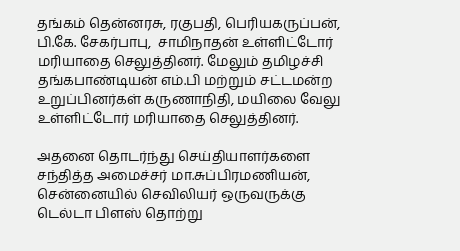தங்கம் தென்னரசு, ரகுபதி, பெரியகருப்பன், பி.கே. சேகர்பாபு,  சாமிநாதன் உள்ளிட்டோர் மரியாதை செலுத்தினர். மேலும் தமிழச்சி தங்கபாண்டியன் எம்.பி மற்றும் சட்டமன்ற உறுப்பினர்கள் கருணாநிதி, மயிலை வேலு உள்ளிட்டோர் மரியாதை செலுத்தினர்.

அதனை தொடர்ந்து செய்தியாளர்களை சந்தித்த அமைச்சர் மா.சுப்பிரமணியன், சென்னையில் செவிலியர் ஒருவருக்கு டெல்டா பிளஸ் தொற்று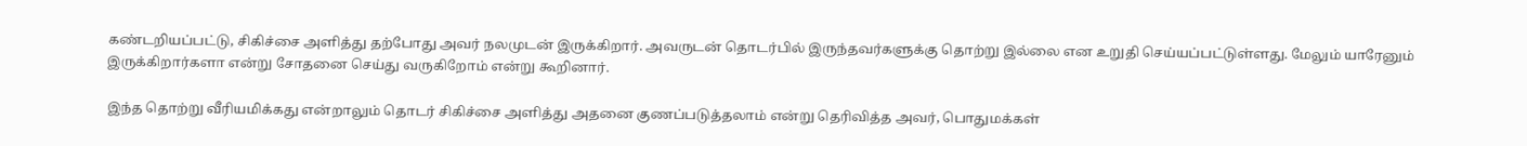கண்டறியப்பட்டு, சிகிச்சை அளித்து தற்போது அவர் நலமுடன் இருக்கிறார். அவருடன் தொடர்பில் இருந்தவர்களுக்கு தொற்று இல்லை என உறுதி செய்யப்பட்டுள்ளது. மேலும் யாரேனும் இருக்கிறார்களா என்று சோதனை செய்து வருகிறோம் என்று கூறினார்.

இந்த தொற்று வீரியமிக்கது என்றாலும் தொடர் சிகிச்சை அளித்து அதனை குணப்படுத்தலாம் என்று தெரிவித்த அவர், பொதுமக்கள்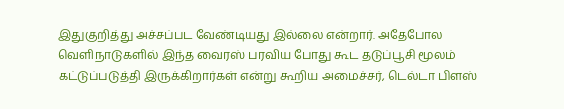இதுகுறித்து அச்சப்பட வேண்டியது இல்லை என்றார். அதேபோல வெளிநாடுகளில் இந்த வைரஸ் பரவிய போது கூட தடுப்பூசி மூலம் கட்டுப்படுத்தி இருக்கிறார்கள் என்று கூறிய அமைச்சர், டெல்டா பிளஸ்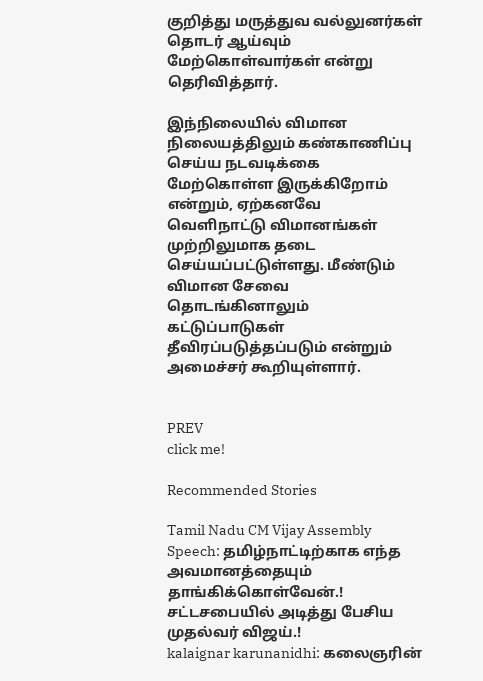குறித்து மருத்துவ வல்லுனர்கள் தொடர் ஆய்வும் மேற்கொள்வார்கள் என்று தெரிவித்தார்.

இந்நிலையில் விமான நிலையத்திலும் கண்காணிப்பு செய்ய நடவடிக்கை மேற்கொள்ள இருக்கிறோம் என்றும், ஏற்கனவே வெளிநாட்டு விமானங்கள் முற்றிலுமாக தடை செய்யப்பட்டுள்ளது. மீண்டும் விமான சேவை தொடங்கினாலும் கட்டுப்பாடுகள் தீவிரப்படுத்தப்படும் என்றும் அமைச்சர் கூறியுள்ளார்.


PREV
click me!

Recommended Stories

Tamil Nadu CM Vijay Assembly Speech: தமிழ்நாட்டிற்காக எந்த அவமானத்தையும் தாங்கிக்கொள்வேன்.! சட்டசபையில் அடித்து பேசிய முதல்வர் விஜய்.!
kalaignar karunanidhi: கலைஞரின்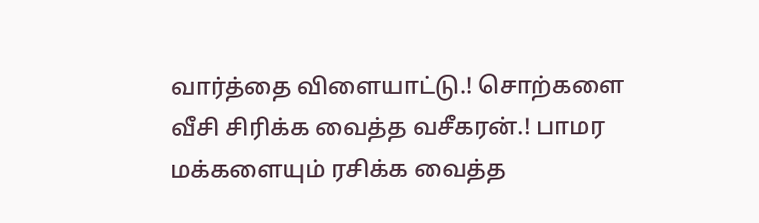வார்த்தை விளையாட்டு.! சொற்களை வீசி சிரிக்க வைத்த வசீகரன்.! பாமர மக்களையும் ரசிக்க வைத்த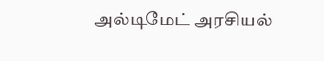அல்டிமேட் அரசியல்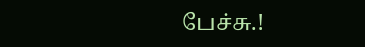பேச்சு.!